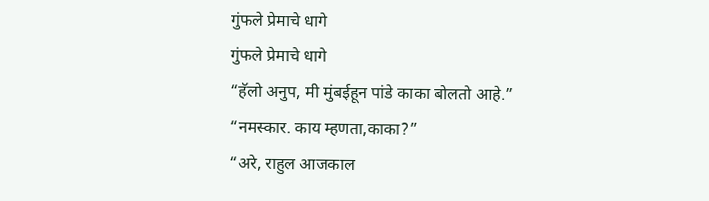गुंफले प्रेमाचे धागे
गुंफले प्रेमाचे धागे
“हॅलो अनुप, मी मुंबईहून पांडे काका बोलतो आहे.”
“नमस्कार. काय म्हणता,काका?”
“अरे, राहुल आजकाल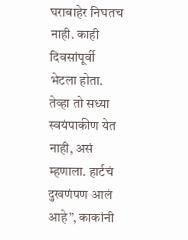घराबाहेर निघतच नाही. काही दिवसांपूर्वी भेटला होता. तेव्हा तो सध्या स्वयंपाकीण येत नाही, असं म्हणाला. हार्टचं दुखणंपण आलं आहे”, काकांनी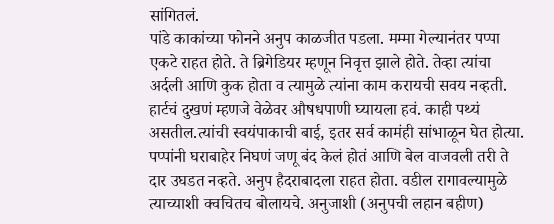सांगितलं.
पांडे काकांच्या फोनने अनुप काळजीत पडला. मम्मा गेल्यानंतर पप्पा एकटे राहत होते. ते ब्रिगेडियर म्हणून निवृत्त झाले होते. तेव्हा त्यांचा अर्दली आणि कुक होता व त्यामुळे त्यांना काम करायची सवय नव्हती. हार्टचं दुखणं म्हणजे वेळेवर औषधपाणी घ्यायला हवं. काही पथ्यं असतील.त्यांची स्वयंपाकाची बाई, इतर सर्व कामंही सांभाळून घेत होत्या. पप्पांनी घराबाहेर निघणं जणू बंद केलं होतं आणि बेल वाजवली तरी ते दार उघडत नव्हते. अनुप हैदराबादला राहत होता. वडील रागावल्यामुळे त्याच्याशी क्वचितच बोलायचे. अनुजाशी (अनुपची लहान बहीण)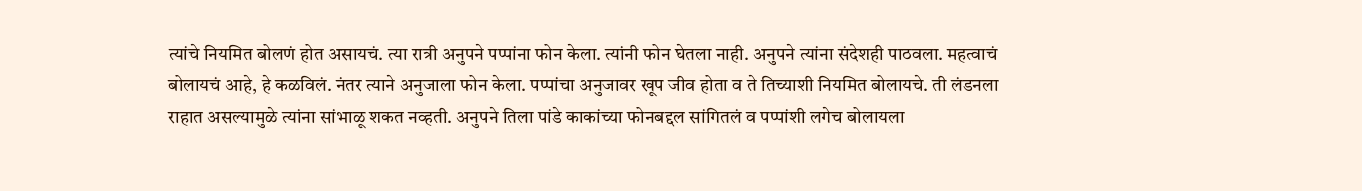त्यांचे नियमित बोलणं होत असायचं. त्या रात्री अनुपने पप्पांना फोन केला. त्यांनी फोन घेतला नाही. अनुपने त्यांना संदेशही पाठवला. महत्वाचं बोलायचं आहे, हे कळविलं. नंतर त्याने अनुजाला फोन केला. पप्पांचा अनुजावर खूप जीव होता व ते तिच्याशी नियमित बोलायचे. ती लंडनला राहात असल्यामुळे त्यांना सांभाळू शकत नव्हती. अनुपने तिला पांडे काकांच्या फोनबद्दल सांगितलं व पप्पांशी लगेच बोलायला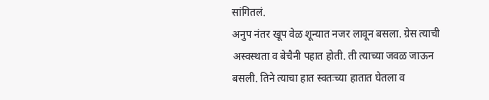सांगितलं.
अनुप नंतर खूप वेळ शून्यात नजर लावून बसला. ग्रेस त्याची अस्वस्थता व बेचैनी पहात होती. ती त्याच्या जवळ जाऊन बसली. तिने त्याचा हात स्वतःच्या हातात घेतला व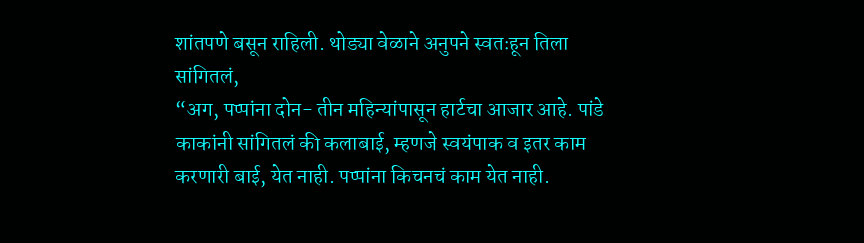शांतपणे बसून राहिली. थोड्या वेळाने अनुपने स्वतःहून तिला सांगितलं,
“अग, पप्पांना दोन- तीन महिन्यांपासून हार्टचा आजार आहे. पांडे काकांनी सांगितलं की कलाबाई, म्हणजे स्वयंपाक व इतर काम करणारी बाई, येत नाही. पप्पांना किचनचं काम येत नाही.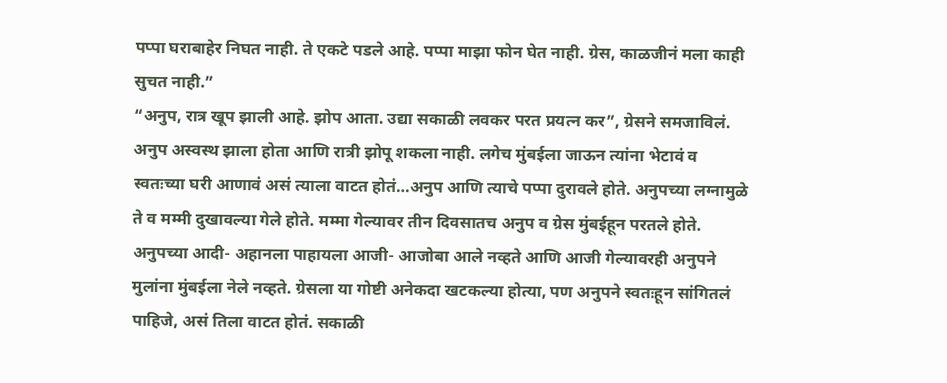पप्पा घराबाहेर निघत नाही. ते एकटे पडले आहे. पप्पा माझा फोन घेत नाही. ग्रेस, काळजीनं मला काही सुचत नाही.”
“अनुप, रात्र खूप झाली आहे. झोप आता. उद्या सकाळी लवकर परत प्रयत्न कर”, ग्रेसने समजाविलं.
अनुप अस्वस्थ झाला होता आणि रात्री झोपू शकला नाही. लगेच मुंबईला जाऊन त्यांना भेटावं व स्वतःच्या घरी आणावं असं त्याला वाटत होतं…अनुप आणि त्याचे पप्पा दुरावले होते. अनुपच्या लग्नामुळे ते व मम्मी दुखावल्या गेले होते. मम्मा गेल्यावर तीन दिवसातच अनुप व ग्रेस मुंबईहून परतले होते. अनुपच्या आदी- अहानला पाहायला आजी- आजोबा आले नव्हते आणि आजी गेल्यावरही अनुपने मुलांना मुंबईला नेले नव्हते. ग्रेसला या गोष्टी अनेकदा खटकल्या होत्या, पण अनुपने स्वतःहून सांगितलं पाहिजे, असं तिला वाटत होतं. सकाळी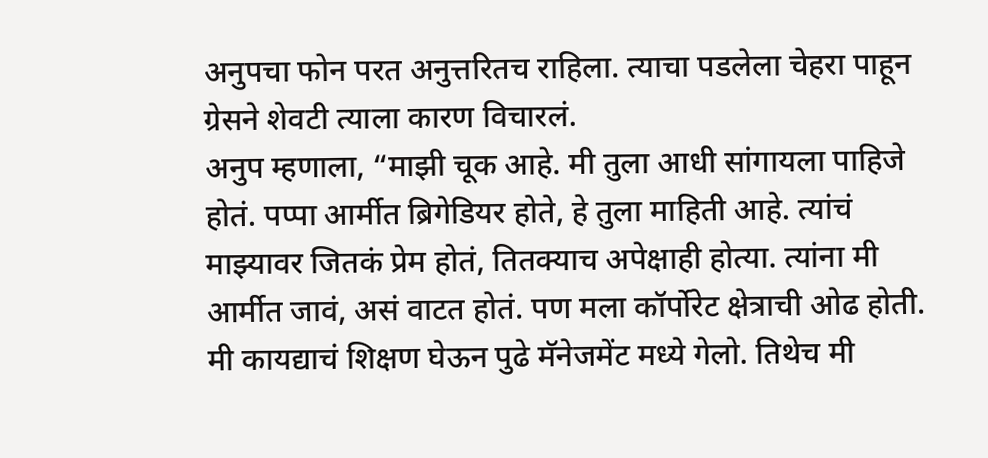अनुपचा फोन परत अनुत्तरितच राहिला. त्याचा पडलेला चेहरा पाहून ग्रेसने शेवटी त्याला कारण विचारलं.
अनुप म्हणाला, “माझी चूक आहे. मी तुला आधी सांगायला पाहिजे होतं. पप्पा आर्मीत ब्रिगेडियर होते, हे तुला माहिती आहे. त्यांचं माझ्यावर जितकं प्रेम होतं, तितक्याच अपेक्षाही होत्या. त्यांना मी आर्मीत जावं, असं वाटत होतं. पण मला कॉर्पोरेट क्षेत्राची ओढ होती. मी कायद्याचं शिक्षण घेऊन पुढे मॅनेजमेंट मध्ये गेलो. तिथेच मी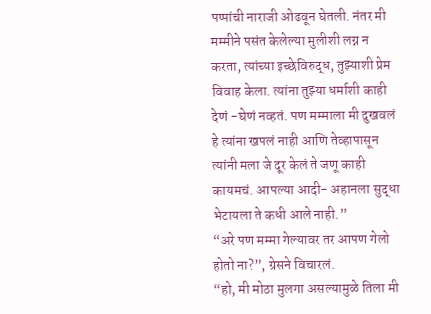पप्पांची नाराजी ओढवून घेतली. नंतर मी मम्मीने पसंत केलेल्या मुलीशी लग्न न करता, त्यांच्या इच्छेविरुद्ध, तुझ्याशी प्रेम विवाह केला. त्यांना तुझ्या धर्माशी काही देणं -घेणं नव्हतं. पण मम्माला मी दुखवलं हे त्यांना खपलं नाही आणि तेव्हापासून त्यांनी मला जे दूर केलं ते जणू काही कायमचं. आपल्या आदी- अहानला सुद्धा भेटायला ते कधी आले नाही.”
“अरे पण मम्मा गेल्यावर तर आपण गेलो होतो ना?”, ग्रेसने विचारलं.
“हो, मी मोठा मुलगा असल्यामुळे तिला मी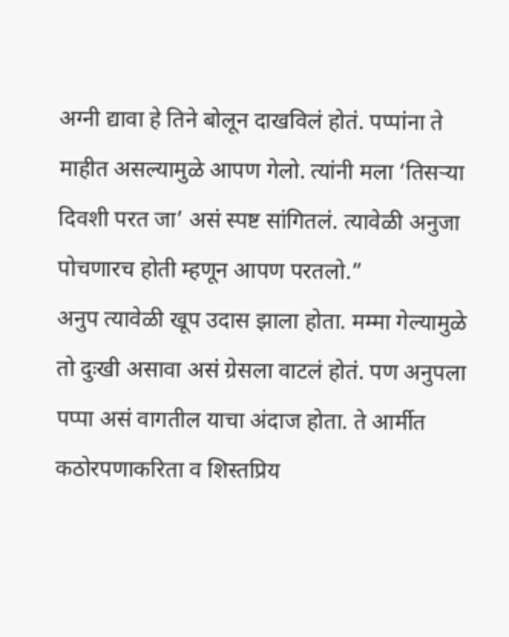अग्नी द्यावा हे तिने बोलून दाखविलं होतं. पप्पांना ते माहीत असल्यामुळे आपण गेलो. त्यांनी मला ‘तिसऱ्या दिवशी परत जा’ असं स्पष्ट सांगितलं. त्यावेळी अनुजा पोचणारच होती म्हणून आपण परतलो.”
अनुप त्यावेळी खूप उदास झाला होता. मम्मा गेल्यामुळे तो दुःखी असावा असं ग्रेसला वाटलं होतं. पण अनुपला पप्पा असं वागतील याचा अंदाज होता. ते आर्मीत कठोरपणाकरिता व शिस्तप्रिय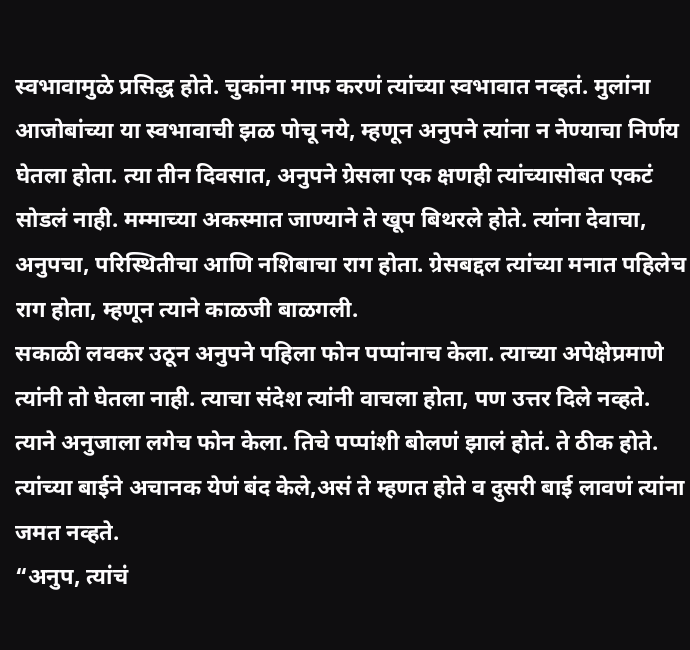स्वभावामुळे प्रसिद्ध होते. चुकांना माफ करणं त्यांच्या स्वभावात नव्हतं. मुलांना आजोबांच्या या स्वभावाची झळ पोचू नये, म्हणून अनुपने त्यांना न नेण्याचा निर्णय घेतला होता. त्या तीन दिवसात, अनुपने ग्रेसला एक क्षणही त्यांच्यासोबत एकटं सोडलं नाही. मम्माच्या अकस्मात जाण्याने ते खूप बिथरले होते. त्यांना देवाचा, अनुपचा, परिस्थितीचा आणि नशिबाचा राग होता. ग्रेसबद्दल त्यांच्या मनात पहिलेच राग होता, म्हणून त्याने काळजी बाळगली.
सकाळी लवकर उठून अनुपने पहिला फोन पप्पांनाच केला. त्याच्या अपेक्षेप्रमाणे त्यांनी तो घेतला नाही. त्याचा संदेश त्यांनी वाचला होता, पण उत्तर दिले नव्हते. त्याने अनुजाला लगेच फोन केला. तिचे पप्पांशी बोलणं झालं होतं. ते ठीक होते. त्यांच्या बाईने अचानक येणं बंद केले,असं ते म्हणत होते व दुसरी बाई लावणं त्यांना जमत नव्हते.
“अनुप, त्यांचं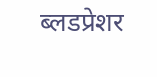ब्लडप्रेशर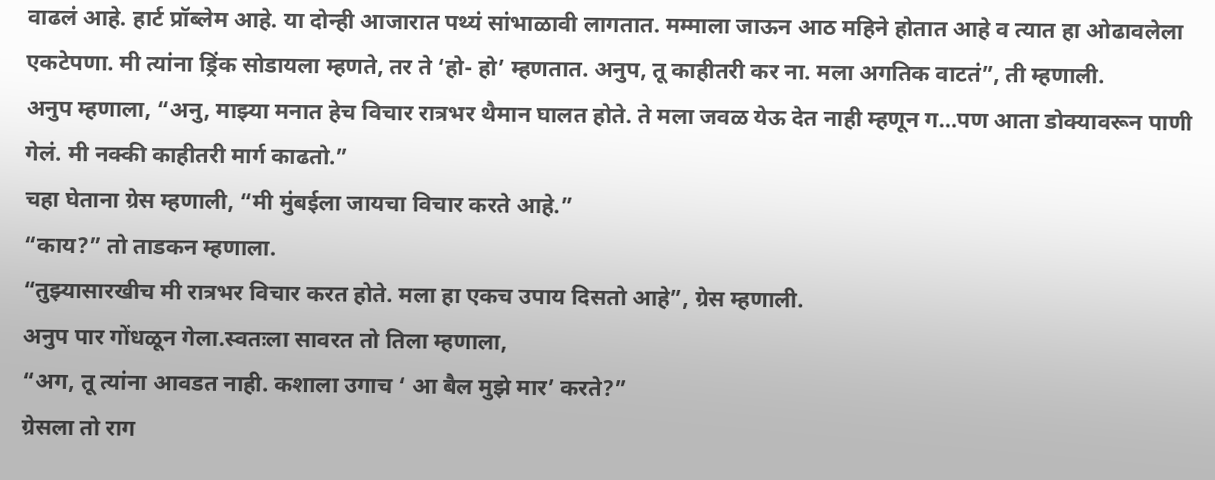वाढलं आहे. हार्ट प्रॉब्लेम आहे. या दोन्ही आजारात पथ्यं सांभाळावी लागतात. मम्माला जाऊन आठ महिने होतात आहे व त्यात हा ओढावलेला एकटेपणा. मी त्यांना ड्रिंक सोडायला म्हणते, तर ते ‘हो- हो’ म्हणतात. अनुप, तू काहीतरी कर ना. मला अगतिक वाटतं”, ती म्हणाली.
अनुप म्हणाला, “अनु, माझ्या मनात हेच विचार रात्रभर थैमान घालत होते. ते मला जवळ येऊ देत नाही म्हणून ग…पण आता डोक्यावरून पाणी गेलं. मी नक्की काहीतरी मार्ग काढतो.”
चहा घेताना ग्रेस म्हणाली, “मी मुंबईला जायचा विचार करते आहे.”
“काय?” तो ताडकन म्हणाला.
“तुझ्यासारखीच मी रात्रभर विचार करत होते. मला हा एकच उपाय दिसतो आहे”, ग्रेस म्हणाली.
अनुप पार गोंधळून गेला.स्वतःला सावरत तो तिला म्हणाला,
“अग, तू त्यांना आवडत नाही. कशाला उगाच ‘ आ बैल मुझे मार’ करते?”
ग्रेसला तो राग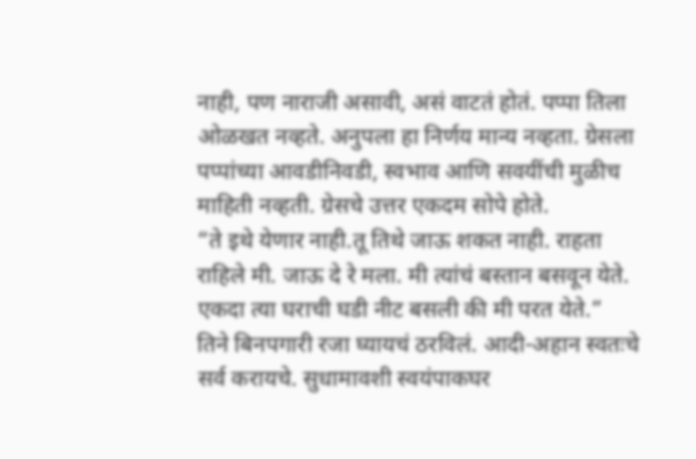नाही, पण नाराजी असावी, असं वाटतं होतं. पप्पा तिला ओळखत नव्हते. अनुपला हा निर्णय मान्य नव्हता. ग्रेसला पप्पांच्या आवडीनिवडी, स्वभाव आणि सवयींची मुळीच माहिती नव्हती. ग्रेसचे उत्तर एकदम सोपे होते.
“ते इथे येणार नाही.तू तिथे जाऊ शकत नाही. राहता राहिले मी. जाऊ दे रे मला. मी त्यांचं बस्तान बसवून येते. एकदा त्या घराची घडी नीट बसली की मी परत येते.”
तिने बिनपगारी रजा घ्यायचं ठरविलं. आदी-अहान स्वतःचे सर्व करायचे. सुधामावशी स्वयंपाकघर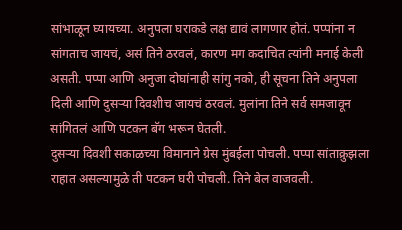सांभाळून घ्यायच्या. अनुपला घराकडे लक्ष द्यावं लागणार होतं. पप्पांना न सांगताच जायचं, असं तिने ठरवलं, कारण मग कदाचित त्यांनी मनाई केली असती. पप्पा आणि अनुजा दोघांनाही सांगु नको, ही सूचना तिने अनुपला दिली आणि दुसऱ्या दिवशीच जायचं ठरवलं. मुलांना तिने सर्व समजावून सांगितलं आणि पटकन बॅग भरून घेतली.
दुसऱ्या दिवशी सकाळच्या विमानाने ग्रेस मुंबईला पोचली. पप्पा सांताक्रुझला राहात असल्यामुळे ती पटकन घरी पोचली. तिने बेल वाजवली.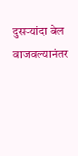दुसऱ्यांदा बेल वाजवल्यानंतर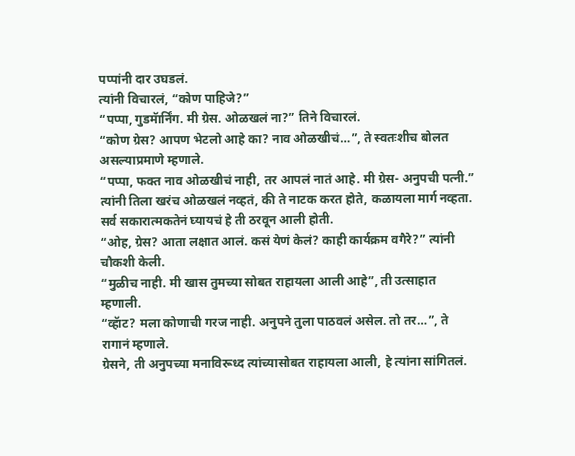पप्पांनी दार उघडलं.
त्यांनी विचारलं, “कोण पाहिजे?”
“पप्पा, गुडमॅार्निंग. मी ग्रेस. ओळखलं ना?” तिने विचारलं.
“कोण ग्रेस? आपण भेटलो आहे का? नाव ओळखीचं…”, ते स्वतःशीच बोलत असल्याप्रमाणे म्हणाले.
“पप्पा, फक्त नाव ओळखीचं नाही, तर आपलं नातं आहे. मी ग्रेस- अनुपची पत्नी.”
त्यांनी तिला खरंच ओळखलं नव्हतं, की ते नाटक करत होते, कळायला मार्ग नव्हता. सर्व सकारात्मकतेनं घ्यायचं हे ती ठरवून आली होती.
“ओह, ग्रेस? आता लक्षात आलं. कसं येणं केलं? काही कार्यक्रम वगैरे?” त्यांनी चौकशी केली.
“मुळीच नाही. मी खास तुमच्या सोबत राहायला आली आहे”, ती उत्साहात म्हणाली.
“व्हॅाट? मला कोणाची गरज नाही. अनुपने तुला पाठवलं असेल. तो तर…”, ते रागानं म्हणाले.
ग्रेसने, ती अनुपच्या मनाविरूध्द त्यांच्यासोबत राहायला आली, हे त्यांना सांगितलं.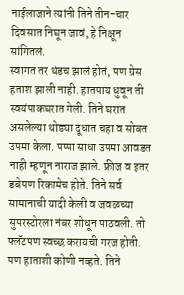नाईलाजाने त्यांनी तिने तीन-चार दिवसात निघून जावं, हे निक्षून सांगितलं.
स्वागत तर थंडच झालं होतं, पण ग्रेस हताश झाली नाही. हातपाय धुवून ती स्वयंपाकघरात गेली. तिने घरात असलेल्या थोड्या दूधात चहा व सोबत उपमा केला. पप्पा साधा उपमा आवडत नाही म्हणून नाराज झाले. फ्रीज व इतर डबेपण रिकामेच होते. तिने सर्व सामानाची यादी केली व जवळच्या सुपरस्टोरला नंबर शोधून पाठवली. तो फ्लॅटपण स्वच्छ करायची गरज होती. पण हाताशी कोणी नव्हते. तिने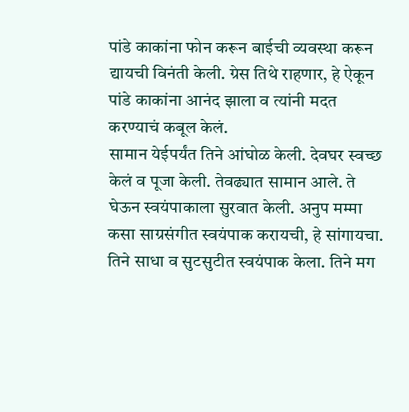पांडे काकांना फोन करून बाईची व्यवस्था करून द्यायची विनंती केली. ग्रेस तिथे राहणार, हे ऐकून पांडे काकांना आनंद झाला व त्यांनी मदत करण्याचं कबूल केलं.
सामान येईपर्यंत तिने आंघोळ केली. देवघर स्वच्छ केलं व पूजा केली. तेवढ्यात सामान आले. ते घेऊन स्वयंपाकाला सुरवात केली. अनुप मम्मा कसा साग्रसंगीत स्वयंपाक करायची, हे सांगायचा. तिने साधा व सुटसुटीत स्वयंपाक केला. तिने मग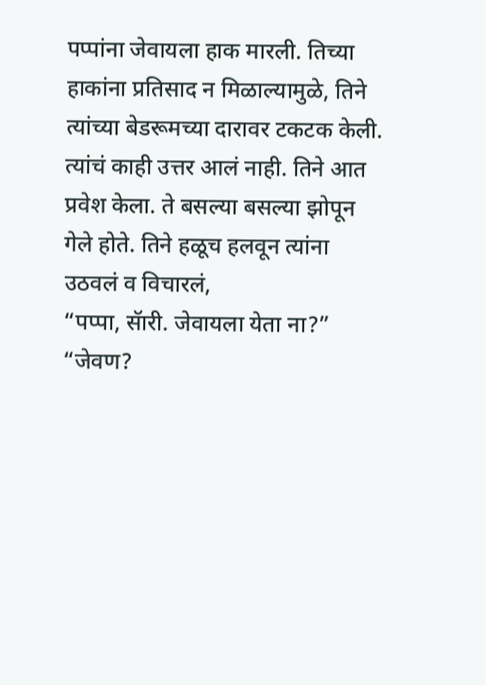पप्पांना जेवायला हाक मारली. तिच्या हाकांना प्रतिसाद न मिळाल्यामुळे, तिने त्यांच्या बेडरूमच्या दारावर टकटक केली. त्यांचं काही उत्तर आलं नाही. तिने आत प्रवेश केला. ते बसल्या बसल्या झोपून गेले होते. तिने हळूच हलवून त्यांना उठवलं व विचारलं,
“पप्पा, सॅारी. जेवायला येता ना?”
“जेवण?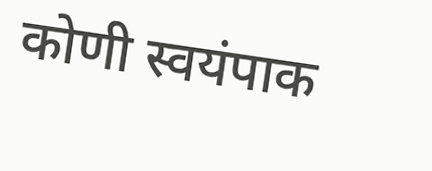कोणी स्वयंपाक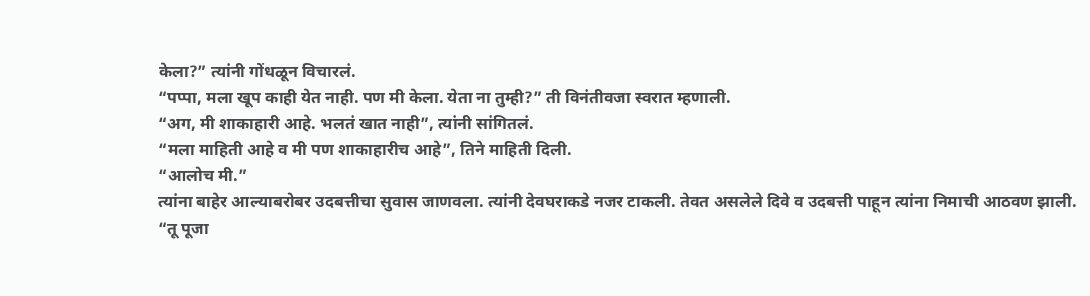केला?” त्यांनी गोंधळून विचारलं.
“पप्पा, मला खूप काही येत नाही. पण मी केला. येता ना तुम्ही?” ती विनंतीवजा स्वरात म्हणाली.
“अग, मी शाकाहारी आहे. भलतं खात नाही”, त्यांनी सांगितलं.
“मला माहिती आहे व मी पण शाकाहारीच आहे”, तिने माहिती दिली.
“आलोच मी.”
त्यांना बाहेर आल्याबरोबर उदबत्तीचा सुवास जाणवला. त्यांनी देवघराकडे नजर टाकली. तेवत असलेले दिवे व उदबत्ती पाहून त्यांना निमाची आठवण झाली.
“तू पूजा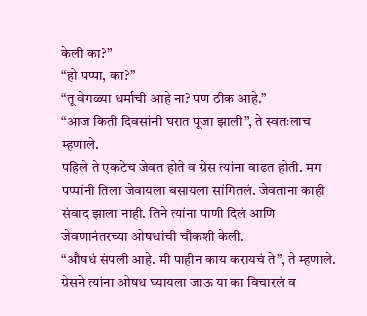केली का?”
“हो पप्पा, का?”
“तू वेगळ्या धर्माची आहे ना? पण ठीक आहे.”
“आज किती दिवसांनी घरात पूजा झाली”, ते स्वतःलाच म्हणाले.
पहिले ते एकटेच जेवत होते व ग्रेस त्यांना वाढत होती. मग पप्पांनी तिला जेवायला बसायला सांगितलं. जेवताना काही संवाद झाला नाही. तिने त्यांना पाणी दिलं आणि जेवणानंतरच्या ओषधांची चौकशी केली.
“औषधं संपली आहे. मी पाहीन काय करायचं ते”, ते म्हणाले.
ग्रेसने त्यांना ओषध घ्यायला जाऊ या का विचारलं व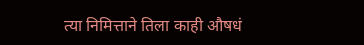त्या निमित्ताने तिला काही औषधं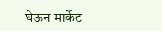घेऊन मार्केट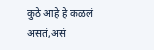कुठे आहे हे कळलं असतं,असं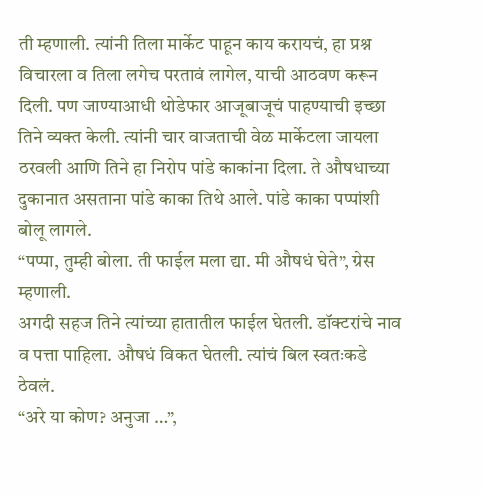ती म्हणाली. त्यांनी तिला मार्केट पाहून काय करायचं, हा प्रश्न विचारला व तिला लगेच परतावं लागेल, याची आठवण करून दिली. पण जाण्याआधी थोडेफार आजूबाजूचं पाहण्याची इच्छा तिने व्यक्त केली. त्यांनी चार वाजताची वेळ मार्केटला जायला ठरवली आणि तिने हा निरोप पांडे काकांना दिला. ते औषधाच्या दुकानात असताना पांडे काका तिथे आले. पांडे काका पप्पांशी बोलू लागले.
“पप्पा, तुम्ही बोला. ती फाईल मला द्या. मी औषधं घेते”, ग्रेस म्हणाली.
अगदी सहज तिने त्यांच्या हातातील फाईल घेतली. डॉक्टरांचे नाव व पत्ता पाहिला. औषधं विकत घेतली. त्यांचं बिल स्वतःकडे ठेवलं.
“अरे या कोण? अनुजा …”,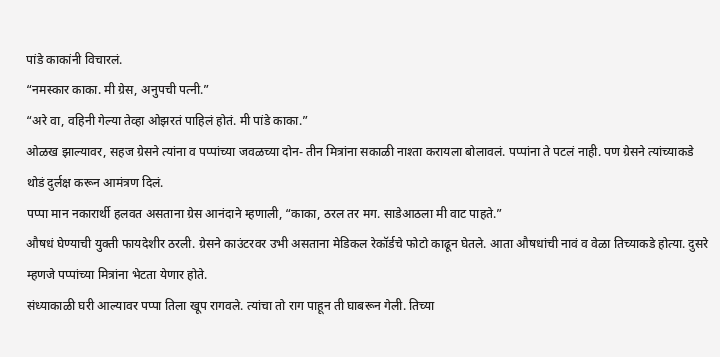पांडे काकांनी विचारलं.
“नमस्कार काका. मी ग्रेस, अनुपची पत्नी.”
“अरे वा, वहिनी गेल्या तेव्हा ओझरतं पाहिलं होतं. मी पांडे काका.”
ओळख झाल्यावर, सहज ग्रेसने त्यांना व पप्पांच्या जवळच्या दोन- तीन मित्रांना सकाळी नाश्ता करायला बोलावलं. पप्पांना ते पटलं नाही. पण ग्रेसने त्यांच्याकडे थोडं दुर्लक्ष करून आमंत्रण दिलं.
पप्पा मान नकारार्थी हलवत असताना ग्रेस आनंदाने म्हणाली, “काका, ठरल तर मग. साडेआठला मी वाट पाहते.”
औषधं घेण्याची युक्ती फायदेशीर ठरली. ग्रेसने काउंटरवर उभी असताना मेडिकल रेकॉर्डचे फोटो काढून घेतले. आता औषधांची नावं व वेळा तिच्याकडे होत्या. दुसरे म्हणजे पप्पांच्या मित्रांना भेटता येणार होते.
संध्याकाळी घरी आल्यावर पप्पा तिला खूप रागवले. त्यांचा तो राग पाहून ती घाबरून गेली. तिच्या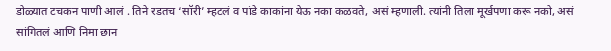डोळ्यात टचकन पाणी आलं . तिने रडतच ‘सॉरी’ म्हटलं व पांडे काकांना येऊ नका कळवते, असं म्हणाली. त्यांनी तिला मूर्खपणा करू नको, असं सांगितलं आणि निमा छान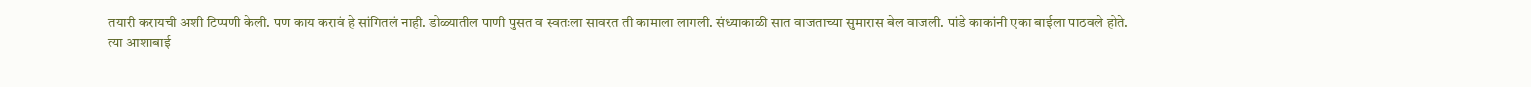तयारी करायची अशी टिप्पणी केली. पण काय करावं हे सांगितलं नाही. डोळ्यातील पाणी पुसत व स्वतःला सावरत ती कामाला लागली. संध्याकाळी सात वाजताच्या सुमारास बेल वाजली. पांडे काकांनी एका बाईला पाठवले होते.
त्या आशाबाई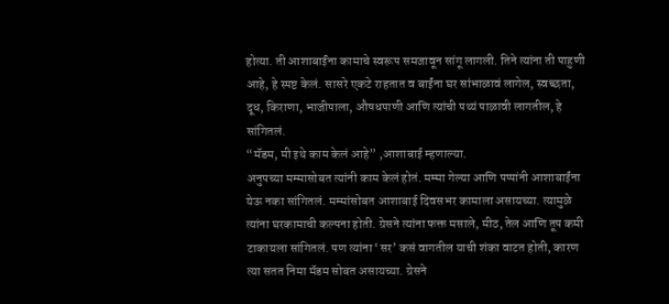होत्या. ती आशाबाईंना कामाचे स्वरूप समजावून सांगू लागली. तिने त्यांना ती पाहुणी आहे, हे स्पष्ट केलं. सासरे एकटे राहतात व बाईंना घर सांभाळावं लागेल, स्वच्छता, दूध, किराणा, भाजीपाला, औषधपाणी आणि त्यांची पथ्यं पाळावी लागतील, हे सांगितलं.
“मॅडम, मी इथे काम केलं आहे” ,आशाबाई म्हणाल्या.
अनुपच्या मम्मासोबत त्यांनी काम केलं होतं. मम्मा गेल्या आणि पप्पांनी आशाबाईंना येऊ नका सांगितलं. मम्मांसोबत आशाबाई दिवसभर कामाला असायच्या. त्यामुळे त्यांना घरकामाची कल्पना होती. ग्रेसने त्यांना फक्त मसाले, मीठ, तेल आणि तूप कमी टाकायला सांगितलं. पण त्यांना ‘सर’ कसं वागतील याची शंका वाटत होती, कारण त्या सतत निमा मॅडम सोबत असायच्या. ग्रेसने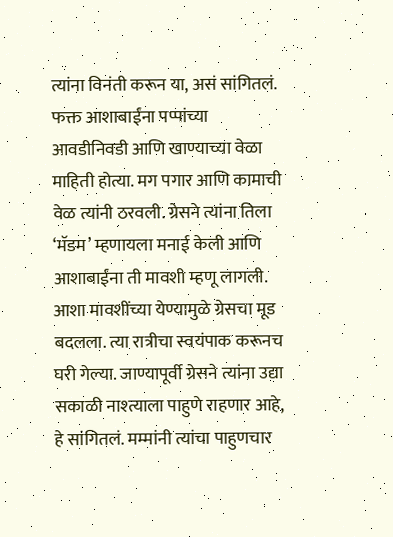त्यांना विनंती करून या, असं सांगितलं. फक्त आशाबाईंना पप्पांच्या आवडीनिवडी आणि खाण्याच्या वेळा माहिती होत्या. मग पगार आणि कामाची वेळ त्यांनी ठरवली. ग्रेसने त्यांना तिला ‘मॅडम’ म्हणायला मनाई केली आणि आशाबाईंना ती मावशी म्हणू लागली. आशा मावशींच्या येण्यामुळे ग्रेसचा मूड बदलला. त्या रात्रीचा स्वयंपाक करूनच घरी गेल्या. जाण्यापूर्वी ग्रेसने त्यांना उद्या सकाळी नाश्त्याला पाहुणे राहणार आहे, हे सांगितलं. मम्मांनी त्यांचा पाहुणचार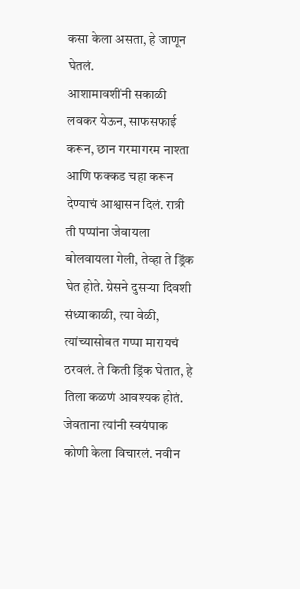कसा केला असता, हे जाणून घेतलं.
आशामावशींनी सकाळी लवकर येऊन, साफसफाई करून, छान गरमागरम नाश्ता आणि फक्कड चहा करून देण्याचं आश्वासन दिलं. रात्री ती पप्पांना जेवायला बोलवायला गेली, तेव्हा ते ड्रिंक घेत होते. ग्रेसने दुसऱ्या दिवशी संध्याकाळी, त्या वेळी, त्यांच्यासोबत गप्पा मारायचं ठरवलं. ते किती ड्रिंक घेतात, हे तिला कळणं आवश्यक होतं. जेवताना त्यांनी स्वयंपाक कोणी केला विचारलं. नवीन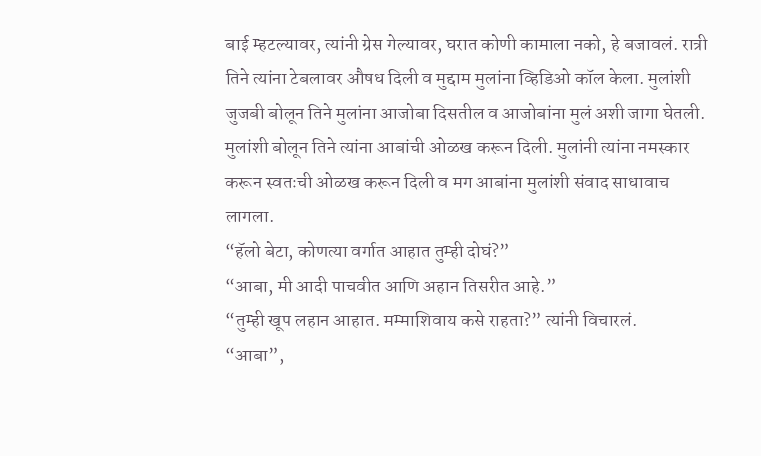बाई म्हटल्यावर, त्यांनी ग्रेस गेल्यावर, घरात कोणी कामाला नको, हे बजावलं. रात्री तिने त्यांना टेबलावर औषध दिली व मुद्दाम मुलांना व्हिडिओ कॉल केला. मुलांशी जुजबी बोलून तिने मुलांना आजोबा दिसतील व आजोबांना मुलं अशी जागा घेतली. मुलांशी बोलून तिने त्यांना आबांची ओळख करून दिली. मुलांनी त्यांना नमस्कार करून स्वतःची ओळख करून दिली व मग आबांना मुलांशी संवाद साधावाच लागला.
“हॅलो बेटा, कोणत्या वर्गात आहात तुम्ही दोघं?”
“आबा, मी आदी पाचवीत आणि अहान तिसरीत आहे.”
“तुम्ही खूप लहान आहात. मम्माशिवाय कसे राहता?” त्यांनी विचारलं.
“आबा”,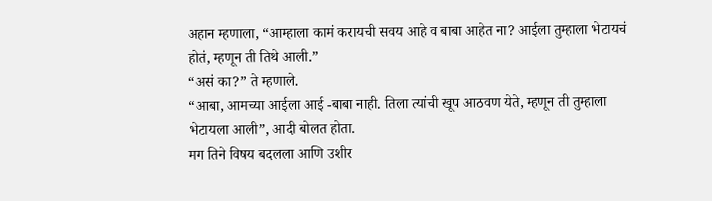अहान म्हणाला, “आम्हाला कामं करायची सवय आहे व बाबा आहेत ना? आईला तुम्हाला भेटायचं होतं, म्हणून ती तिथे आली.”
“असं का?” ते म्हणाले.
“आबा, आमच्या आईला आई -बाबा नाही. तिला त्यांची खूप आठवण येते, म्हणून ती तुम्हाला भेटायला आली”, आदी बोलत होता.
मग तिने विषय बदलला आणि उशीर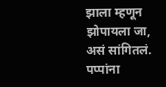झाला म्हणून झोपायला जा, असं सांगितलं. पप्पांना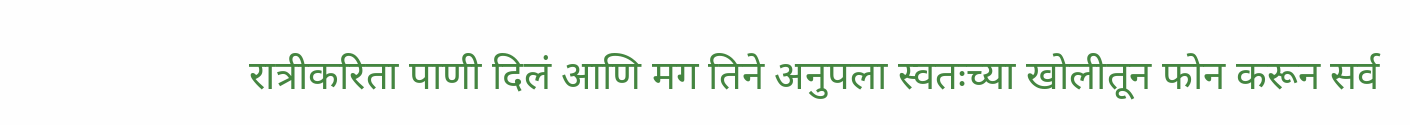रात्रीकरिता पाणी दिलं आणि मग तिने अनुपला स्वतःच्या खोलीतून फोन करून सर्व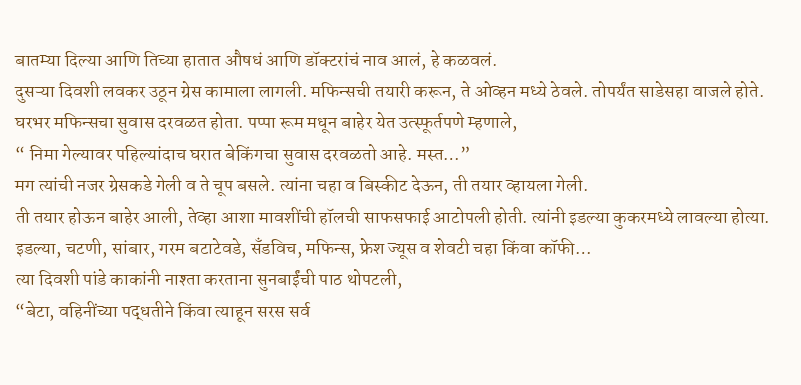बातम्या दिल्या आणि तिच्या हातात औषधं आणि डॉक्टरांचं नाव आलं, हे कळवलं.
दुसऱ्या दिवशी लवकर उठून ग्रेस कामाला लागली. मफिन्सची तयारी करून, ते ओव्हन मध्ये ठेवले. तोपर्यंत साडेसहा वाजले होते. घरभर मफिन्सचा सुवास दरवळत होता. पप्पा रूम मधून बाहेर येत उत्स्फूर्तपणे म्हणाले,
“ निमा गेल्यावर पहिल्यांदाच घरात बेकिंगचा सुवास दरवळतो आहे. मस्त…”
मग त्यांची नजर ग्रेसकडे गेली व ते चूप बसले. त्यांना चहा व बिस्कीट देऊन, ती तयार व्हायला गेली.
ती तयार होऊन बाहेर आली, तेव्हा आशा मावशींची हॉलची साफसफाई आटोपली होती. त्यांनी इडल्या कुकरमध्ये लावल्या होत्या. इडल्या, चटणी, सांबार, गरम बटाटेवडे, सँडविच, मफिन्स, फ्रेश ज्यूस व शेवटी चहा किंवा कॉफी…
त्या दिवशी पांडे काकांनी नाश्ता करताना सुनबाईंची पाठ थोपटली,
“बेटा, वहिनींच्या पद्धतीने किंवा त्याहून सरस सर्व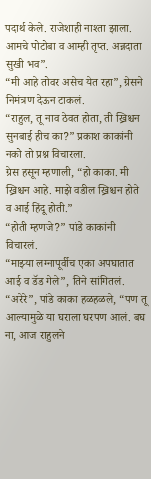पदार्थ केले. राजेशाही नाश्ता झाला. आमचे पोटोबा व आम्ही तृप्त. अन्नदाता सुखी भव”.
“मी आहे तोवर असेच येत रहा”, ग्रेसने निमंत्रण देऊन टाकलं.
“राहुल, तू नाव ठेवत होता, ती ख्रिश्चन सुनबाई हीच का?” प्रकाश काकांनी नको तो प्रश्न विचारला.
ग्रेस हसून म्हणाली, “हो काका. मी ख्रिश्चन आहे. माझे वडील ख्रिश्चन होते व आई हिंदू होती.”
“होती म्हणजे?” पांडे काकांनी विचारलं.
“माझ्या लग्नापूर्वीच एका अपघातात आई व डॅड गेले”, तिने सांगितलं.
“अरेरे”, पांडे काका हळहळले, “पण तू आल्यामुळे या घराला घरपण आलं. बघ ना, आज राहुलने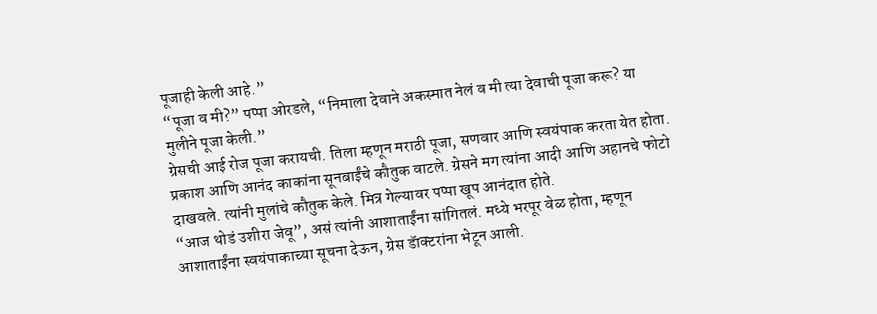पूजाही केली आहे.”
“पूजा व मी?” पप्पा ओरडले, “निमाला देवाने अकस्मात नेलं व मी त्या देवाची पूजा करू? या मुलीने पूजा केली.”
ग्रेसची आई रोज पूजा करायची. तिला म्हणून मराठी पूजा, सणवार आणि स्वयंपाक करता येत होता. प्रकाश आणि आनंद काकांना सूनबाईंचे कौतुक वाटले. ग्रेसने मग त्यांना आदी आणि अहानचे फोटो दाखवले. त्यांनी मुलांचे कौतुक केले. मित्र गेल्यावर पप्पा खूप आनंदात होते.
“आज थोडं उशीरा जेवू”, असं त्यांनी आशाताईंना सांगितलं. मध्ये भरपूर वेळ होता, म्हणून आशाताईंना स्वयंपाकाच्या सूचना देऊन, ग्रेस डॅाक्टरांना भेटून आली.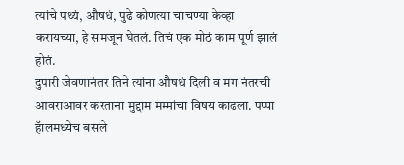त्यांचे पथ्यं, औषधं, पुढे कोणत्या चाचण्या केव्हा करायच्या, हे समजून घेतलं. तिचं एक मोठं काम पूर्ण झालं होतं.
दुपारी जेवणानंतर तिने त्यांना औषधं दिली व मग नंतरची आवराआवर करताना मुद्दाम मम्मांचा विषय काढला. पप्पा हॅालमध्येच बसले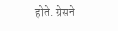होते. ग्रेसने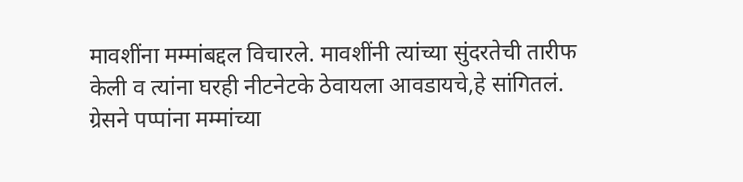मावशींना मम्मांबद्दल विचारले. मावशींनी त्यांच्या सुंदरतेची तारीफ केली व त्यांना घरही नीटनेटके ठेवायला आवडायचे,हे सांगितलं. ग्रेसने पप्पांना मम्मांच्या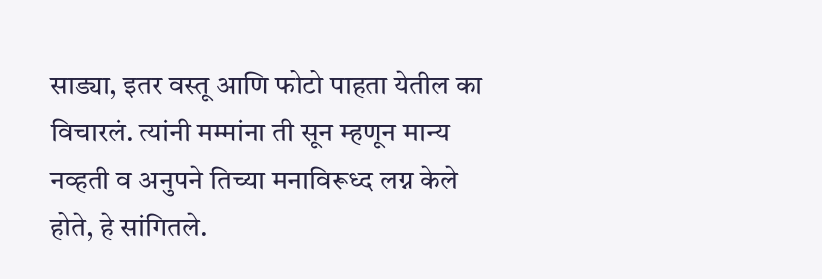साड्या, इतर वस्तू आणि फोटो पाहता येतील का विचारलं. त्यांनी मम्मांना ती सून म्हणून मान्य नव्हती व अनुपने तिच्या मनाविरूध्द लग्न केले होते, हे सांगितले.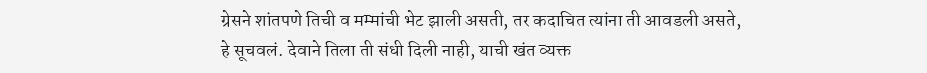ग्रेसने शांतपणे तिची व मम्मांची भेट झाली असती, तर कदाचित त्यांना ती आवडली असते, हे सूचवलं. देवाने तिला ती संधी दिली नाही, याची खंत व्यक्त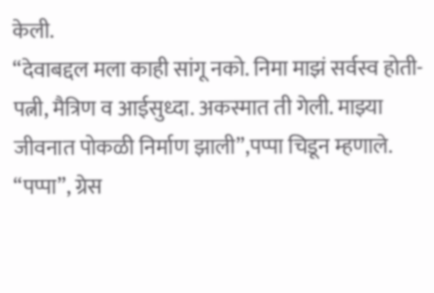केली.
“देवाबद्दल मला काही सांगू नको. निमा माझं सर्वस्व होती- पत्नी, मैत्रिण व आईसुध्दा. अकस्मात ती गेली. माझ्या जीवनात पोकळी निर्माण झाली”,पप्पा चिडून म्हणाले.
“पप्पा”, ग्रेस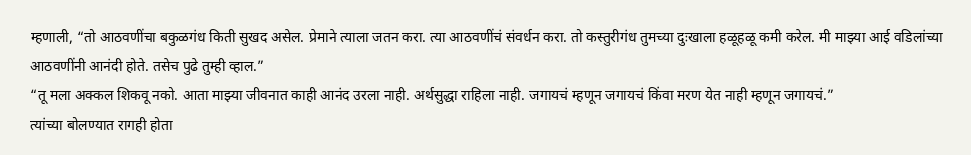म्हणाली, “तो आठवणींचा बकुळगंध किती सुखद असेल. प्रेमाने त्याला जतन करा. त्या आठवणींचं संवर्धन करा. तो कस्तुरीगंध तुमच्या दुःखाला हळूहळू कमी करेल. मी माझ्या आई वडिलांच्या आठवणींनी आनंदी होते. तसेच पुढे तुम्ही व्हाल.”
“तू मला अक्कल शिकवू नको. आता माझ्या जीवनात काही आनंद उरला नाही. अर्थसुद्धा राहिला नाही. जगायचं म्हणून जगायचं किंवा मरण येत नाही म्हणून जगायचं.”
त्यांच्या बोलण्यात रागही होता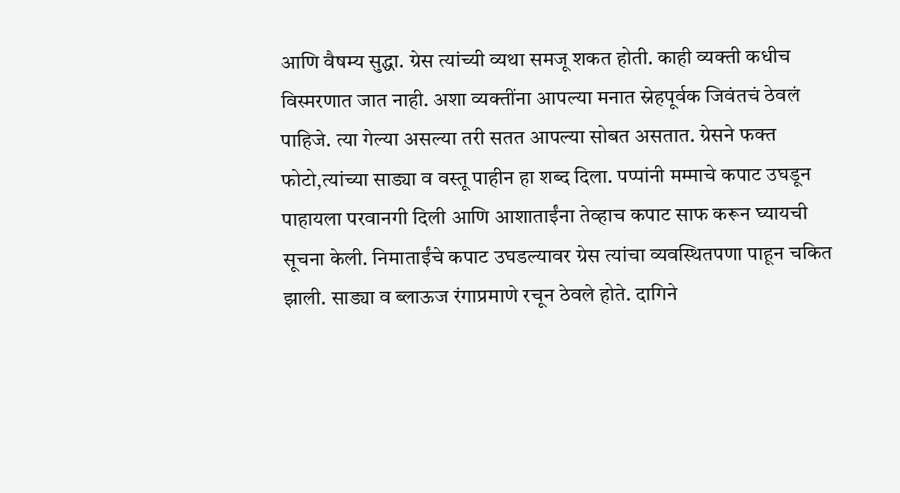आणि वैषम्य सुद्धा. ग्रेस त्यांच्यी व्यथा समजू शकत होती. काही व्यक्ती कधीच विस्मरणात जात नाही. अशा व्यक्तींना आपल्या मनात स्नेहपूर्वक जिवंतचं ठेवलं पाहिजे. त्या गेल्या असल्या तरी सतत आपल्या सोबत असतात. ग्रेसने फक्त फोटो,त्यांच्या साड्या व वस्तू पाहीन हा शब्द दिला. पप्पांनी मम्माचे कपाट उघडून पाहायला परवानगी दिली आणि आशाताईंना तेव्हाच कपाट साफ करून घ्यायची सूचना केली. निमाताईंचे कपाट उघडल्यावर ग्रेस त्यांचा व्यवस्थितपणा पाहून चकित झाली. साड्या व ब्लाऊज रंगाप्रमाणे रचून ठेवले होते. दागिने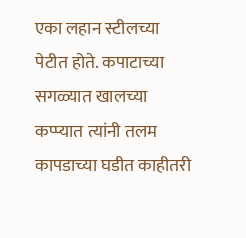एका लहान स्टीलच्या पेटीत होते. कपाटाच्या सगळ्यात खालच्या कप्प्यात त्यांनी तलम कापडाच्या घडीत काहीतरी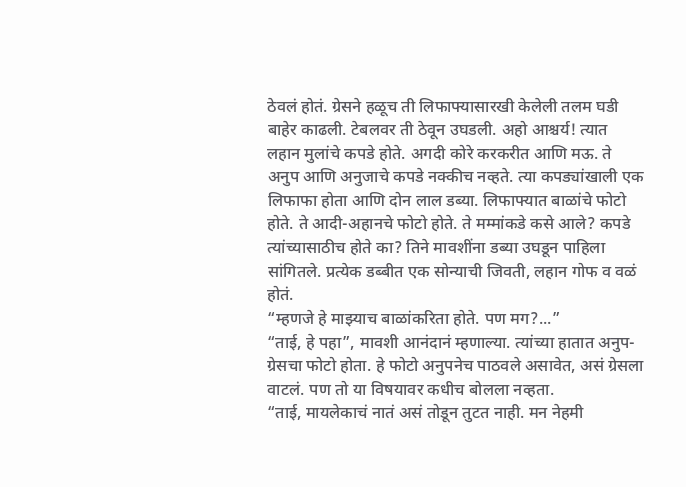ठेवलं होतं. ग्रेसने हळूच ती लिफाफ्यासारखी केलेली तलम घडी बाहेर काढली. टेबलवर ती ठेवून उघडली. अहो आश्चर्य! त्यात लहान मुलांचे कपडे होते. अगदी कोरे करकरीत आणि मऊ. ते अनुप आणि अनुजाचे कपडे नक्कीच नव्हते. त्या कपड्यांखाली एक लिफाफा होता आणि दोन लाल डब्या. लिफाफ्यात बाळांचे फोटो होते. ते आदी-अहानचे फोटो होते. ते मम्मांकडे कसे आले? कपडे त्यांच्यासाठीच होते का? तिने मावशींना डब्या उघडून पाहिला सांगितले. प्रत्येक डब्बीत एक सोन्याची जिवती, लहान गोफ व वळं होतं.
“म्हणजे हे माझ्याच बाळांकरिता होते. पण मग?...”
“ताई, हे पहा”, मावशी आनंदानं म्हणाल्या. त्यांच्या हातात अनुप- ग्रेसचा फोटो होता. हे फोटो अनुपनेच पाठवले असावेत, असं ग्रेसला वाटलं. पण तो या विषयावर कधीच बोलला नव्हता.
“ताई, मायलेकाचं नातं असं तोडून तुटत नाही. मन नेहमी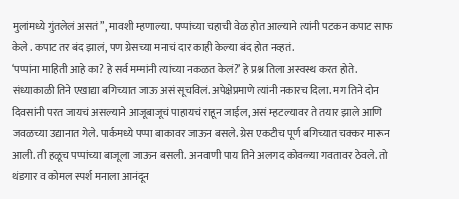मुलांमध्ये गुंतलेलं असतं”, मावशी म्हणाल्या. पप्पांच्या चहाची वेळ होत आल्याने त्यांनी पटकन कपाट साफ केले . कपाट तर बंद झालं, पण ग्रेसच्या मनाचं दार काही केल्या बंद होत नव्हतं.
‘पप्पांना माहिती आहे का? हे सर्व मम्मांनी त्यांच्या नकळत केलं?’ हे प्रश्न तिला अस्वस्थ करत होते.
संध्याकाळी तिने एखाद्या बगिच्यात जाऊ असं सूचविलं. अपेक्षेप्रमाणे त्यांनी नकारच दिला. मग तिने दोन दिवसांनी परत जायचं असल्याने आजूबाजूचं पाहायचं राहून जाईल, असं म्हटल्यावर ते तयार झाले आणि जवळच्या उद्यानात गेले. पार्कमध्ये पप्पा बाकावर जाऊन बसले. ग्रेस एकटीच पूर्ण बगिच्यात चक्कर मारून आली. ती हळूच पप्पांच्या बाजूला जाऊन बसली. अनवाणी पाय तिने अलगद कोवळ्या गवतावर ठेवले. तो थंडगार व कोमल स्पर्श मनाला आनंदून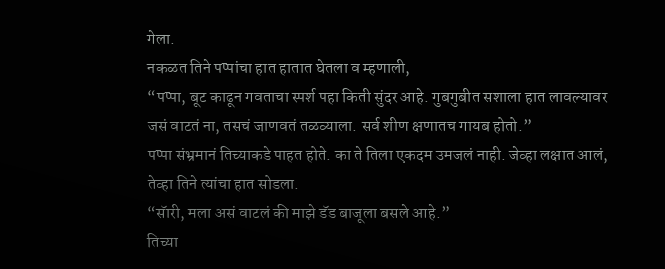गेला.
नकळत तिने पप्पांचा हात हातात घेतला व म्हणाली,
“पप्पा, बूट काढून गवताचा स्पर्श पहा किती सुंदर आहे. गुबगुबीत सशाला हात लावल्यावर जसं वाटतं ना, तसचं जाणवतं तळव्याला. सर्व शीण क्षणातच गायब होतो.”
पप्पा संभ्रमानं तिच्याकडे पाहत होते. का ते तिला एकदम उमजलं नाही. जेव्हा लक्षात आलं, तेव्हा तिने त्यांचा हात सोडला.
“सॅारी, मला असं वाटलं की माझे डॅड बाजूला बसले आहे.”
तिच्या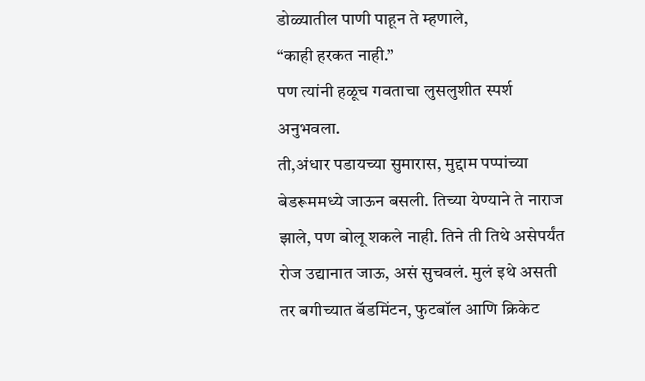डोळ्यातील पाणी पाहून ते म्हणाले,
“काही हरकत नाही.”
पण त्यांनी हळूच गवताचा लुसलुशीत स्पर्श अनुभवला.
ती,अंधार पडायच्या सुमारास, मुद्दाम पप्पांच्या बेडरूममध्ये जाऊन बसली. तिच्या येण्याने ते नाराज झाले, पण बोलू शकले नाही. तिने ती तिथे असेपर्यंत रोज उद्यानात जाऊ, असं सुचवलं. मुलं इथे असती तर बगीच्यात बॅडमिंटन, फुटबॉल आणि क्रिकेट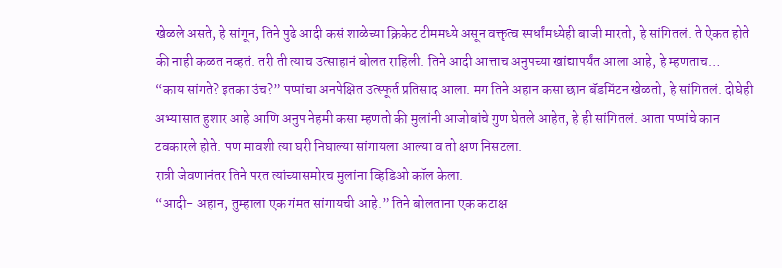खेळले असते, हे सांगून, तिने पुढे आदी कसं शाळेच्या क्रिकेट टीममध्ये असून वक्तृत्व स्पर्धांमध्येही बाजी मारतो, हे सांगितलं. ते ऐकत होते की नाही कळत नव्हतं. तरी ती त्याच उत्साहानं बोलत राहिली. तिने आदी आत्ताच अनुपच्या खांद्यापर्यंत आला आहे, हे म्हणताच…
“काय सांगते? इतका उंच?” पप्पांचा अनपेक्षित उत्स्फूर्त प्रतिसाद आला. मग तिने अहान कसा छान बॅडमिंटन खेळतो, हे सांगितलं. दोघेही अभ्यासात हुशार आहे आणि अनुप नेहमी कसा म्हणतो की मुलांनी आजोबांचे गुण घेतले आहेत, हे ही सांगितलं. आता पप्पांचे कान टवकारले होते. पण मावशी त्या घरी निघाल्या सांगायला आल्या व तो क्षण निसटला.
रात्री जेवणानंतर तिने परत त्यांच्यासमोरच मुलांना व्हिडिओ कॉल केला.
“आदी- अहान, तुम्हाला एक गंमत सांगायची आहे.” तिने बोलताना एक कटाक्ष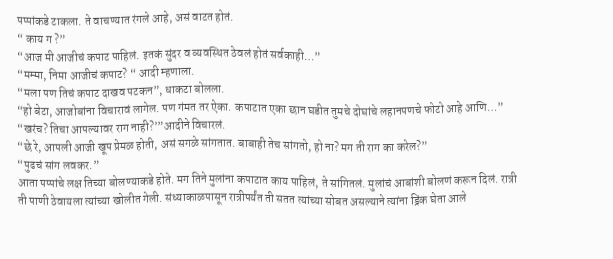पप्पांकडे टाकला. ते वाचण्यात रंगले आहे, असं वाटत होतं.
“ काय ग ?”
“आज मी आजीचं कपाट पाहिलं. इतकं सुंदर व व्यवस्थित ठेवलं होतं सर्वकाही…”
“मम्मा, निमा आजीचं कपाट? “ आदी म्हणाला.
“मला पण तिचं कपाट दाखव पटकन”, धाकटा बोलला.
“हो बेटा, आजोबांना विचारावं लागेल. पण गंमत तर ऐका. कपाटात एका छान घडीत तुमचे दोघांचे लहानपणचे फोटो आहे आणि…”
“खरंच? तिचा आपल्यावर राग नाही?’”आदीने विचारलं.
“छे रे, आपली आजी खूप प्रेमळ होती, असं सगळे सांगतात. बाबाही तेच सांगतो, हो ना? मग ती राग का करेल?”
“पुढचं सांग लवकर.”
आता पप्पांचे लक्ष तिच्या बोलण्याकडे होते. मग तिने मुलांना कपाटात काय पाहिलं, ते सांगितलं. मुलांचं आबांशी बोलणं करून दिलं. रात्री ती पाणी ठेवायला त्यांच्या खोलीत गेली. संध्याकाळपासून रात्रीपर्यंत ती सतत त्यांच्या सोबत असल्याने त्यांना ड्रिंक घेता आले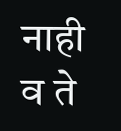नाही व ते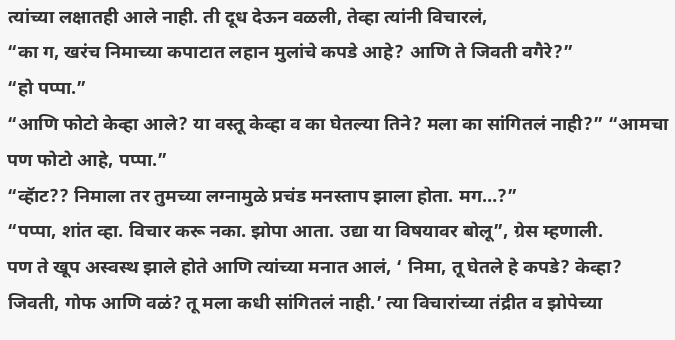त्यांच्या लक्षातही आले नाही. ती दूध देऊन वळली, तेव्हा त्यांनी विचारलं,
“का ग, खरंच निमाच्या कपाटात लहान मुलांचे कपडे आहे? आणि ते जिवती वगैरे?”
“हो पप्पा.”
“आणि फोटो केव्हा आले? या वस्तू केव्हा व का घेतल्या तिने? मला का सांगितलं नाही?” “आमचा पण फोटो आहे, पप्पा.”
“व्हॅाट?? निमाला तर तुमच्या लग्नामुळे प्रचंड मनस्ताप झाला होता. मग…?”
“पप्पा, शांत व्हा. विचार करू नका. झोपा आता. उद्या या विषयावर बोलू”, ग्रेस म्हणाली.
पण ते खूप अस्वस्थ झाले होते आणि त्यांच्या मनात आलं, ‘ निमा, तू घेतले हे कपडे? केव्हा? जिवती, गोफ आणि वळं? तू मला कधी सांगितलं नाही.’ त्या विचारांच्या तंद्रीत व झोपेच्या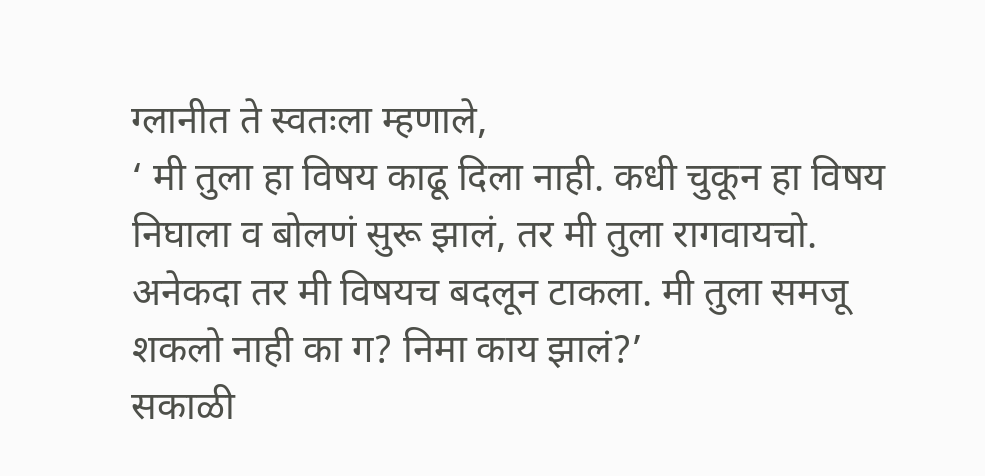ग्लानीत ते स्वतःला म्हणाले,
‘ मी तुला हा विषय काढू दिला नाही. कधी चुकून हा विषय निघाला व बोलणं सुरू झालं, तर मी तुला रागवायचो. अनेकदा तर मी विषयच बदलून टाकला. मी तुला समजू शकलो नाही का ग? निमा काय झालं?’
सकाळी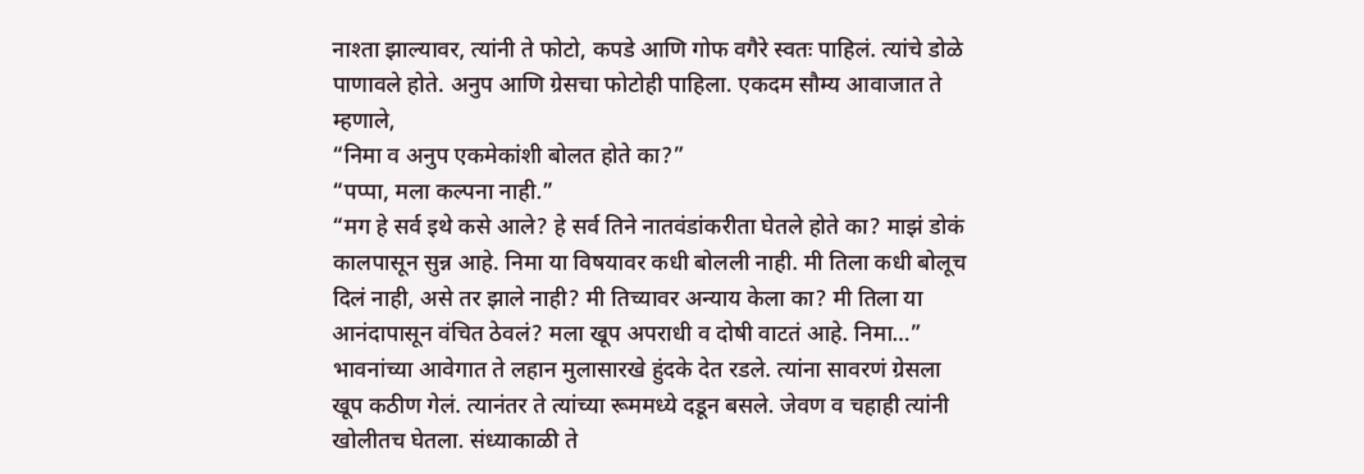नाश्ता झाल्यावर, त्यांनी ते फोटो, कपडे आणि गोफ वगैरे स्वतः पाहिलं. त्यांचे डोळे पाणावले होते. अनुप आणि ग्रेसचा फोटोही पाहिला. एकदम सौम्य आवाजात ते म्हणाले,
“निमा व अनुप एकमेकांशी बोलत होते का?”
“पप्पा, मला कल्पना नाही.”
“मग हे सर्व इथे कसे आले? हे सर्व तिने नातवंडांकरीता घेतले होते का? माझं डोकं कालपासून सुन्न आहे. निमा या विषयावर कधी बोलली नाही. मी तिला कधी बोलूच दिलं नाही, असे तर झाले नाही? मी तिच्यावर अन्याय केला का? मी तिला या आनंदापासून वंचित ठेवलं? मला खूप अपराधी व दोषी वाटतं आहे. निमा…”
भावनांच्या आवेगात ते लहान मुलासारखे हुंदके देत रडले. त्यांना सावरणं ग्रेसला खूप कठीण गेलं. त्यानंतर ते त्यांच्या रूममध्ये दडून बसले. जेवण व चहाही त्यांनी खोलीतच घेतला. संध्याकाळी ते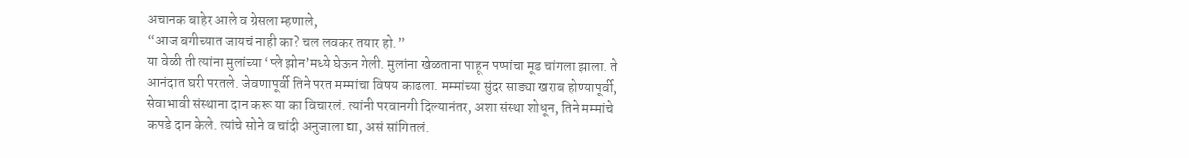अचानक बाहेर आले व ग्रेसला म्हणाले,
“आज बगीच्यात जायचं नाही का? चल लवकर तयार हो.”
या वेळी ती त्यांना मुलांच्या ‘प्ले झोन’मध्ये घेऊन गेली. मुलांना खेळताना पाहून पप्पांचा मूड चांगला झाला. ते आनंदात घरी परतले. जेवणापूर्वी तिने परत मम्मांचा विषय काढला. मम्मांच्या सुंदर साड्या खराब होण्यापूर्वी, सेवाभावी संस्थाना दान करू या का विचारलं. त्यांनी परवानगी दिल्यानंतर, अशा संस्था शोधून, तिने मम्मांचे कपडे दान केले. त्यांचे सोने व चांदी अनुजाला द्या, असं सांगितलं.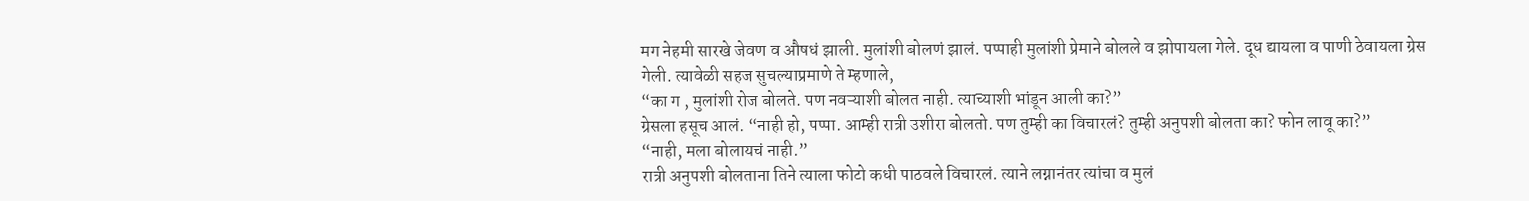मग नेहमी सारखे जेवण व औषधं झाली. मुलांशी बोलणं झालं. पप्पाही मुलांशी प्रेमाने बोलले व झोपायला गेले. दूध द्यायला व पाणी ठेवायला ग्रेस गेली. त्यावेळी सहज सुचल्याप्रमाणे ते म्हणाले,
“का ग , मुलांशी रोज बोलते. पण नवऱ्याशी बोलत नाही. त्याच्याशी भांडून आली का?”
ग्रेसला हसूच आलं. “नाही हो, पप्पा. आम्ही रात्री उशीरा बोलतो. पण तुम्ही का विचारलं? तुम्ही अनुपशी बोलता का? फोन लावू का?”
“नाही, मला बोलायचं नाही.”
रात्री अनुपशी बोलताना तिने त्याला फोटो कधी पाठवले विचारलं. त्याने लग्नानंतर त्यांचा व मुलं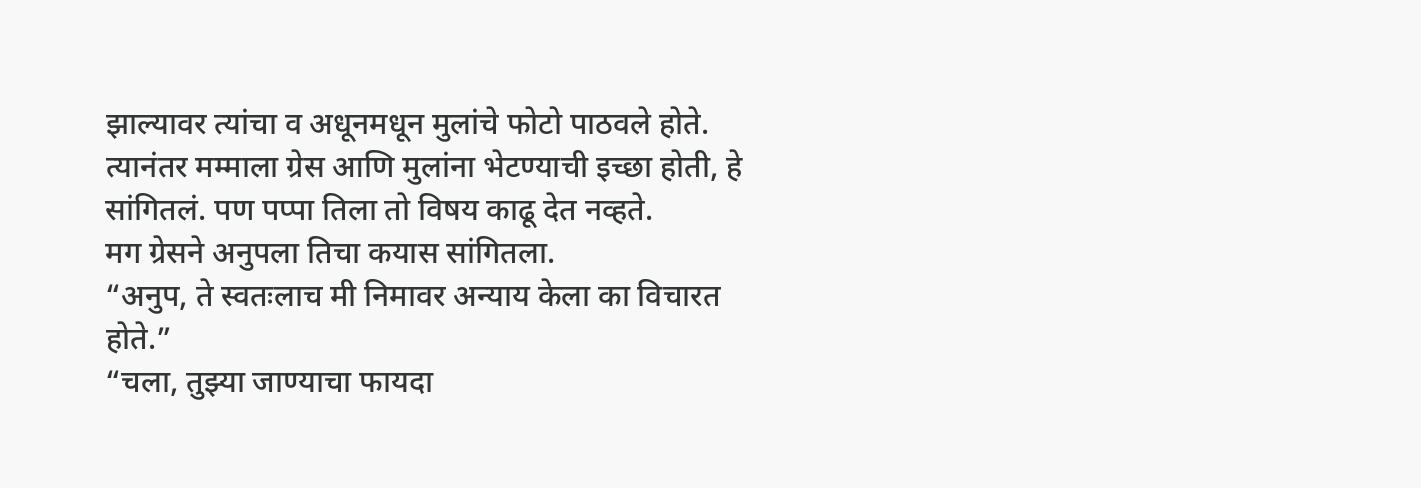झाल्यावर त्यांचा व अधूनमधून मुलांचे फोटो पाठवले होते. त्यानंतर मम्माला ग्रेस आणि मुलांना भेटण्याची इच्छा होती, हे सांगितलं. पण पप्पा तिला तो विषय काढू देत नव्हते.
मग ग्रेसने अनुपला तिचा कयास सांगितला.
“अनुप, ते स्वतःलाच मी निमावर अन्याय केला का विचारत होते.”
“चला, तुझ्या जाण्याचा फायदा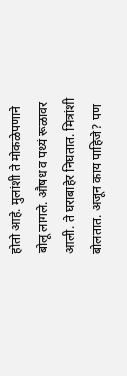होतो आहे. मुलांशी ते मोकळेपणाने बोलू लागले. औषध व पथ्यं रूळावर आली. ते घराबाहेर निघतात. मित्रांशी बोलतात. अजून काय पाहिजे? पण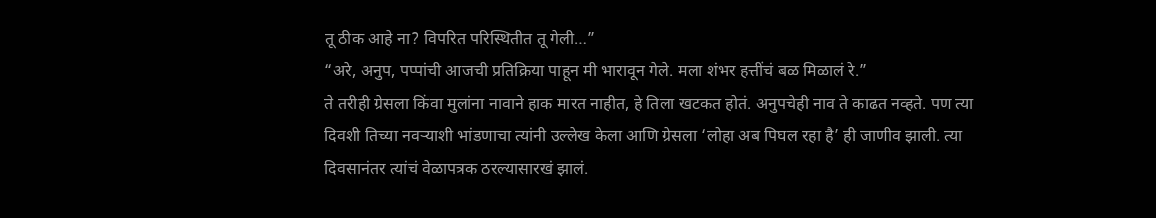तू ठीक आहे ना? विपरित परिस्थितीत तू गेली…”
“अरे, अनुप, पप्पांची आजची प्रतिक्रिया पाहून मी भारावून गेले. मला शंभर हत्तींचं बळ मिळालं रे.”
ते तरीही ग्रेसला किंवा मुलांना नावाने हाक मारत नाहीत, हे तिला खटकत होतं. अनुपचेही नाव ते काढत नव्हते. पण त्या दिवशी तिच्या नवऱ्याशी भांडणाचा त्यांनी उल्लेख केला आणि ग्रेसला ‘लोहा अब पिघल रहा है’ ही जाणीव झाली. त्या दिवसानंतर त्यांचं वेळापत्रक ठरल्यासारखं झालं.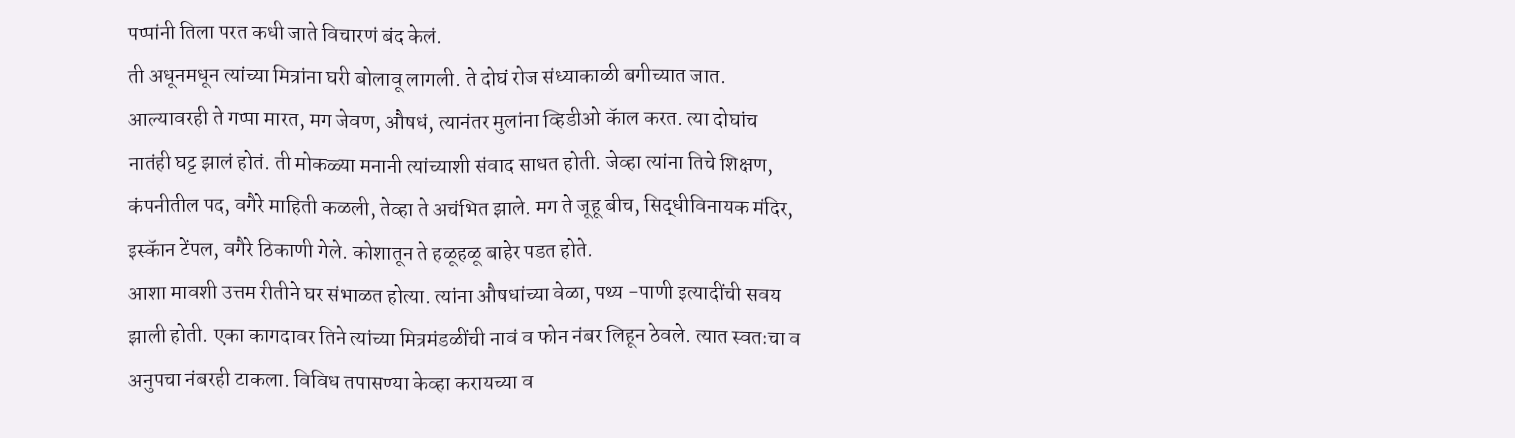पप्पांनी तिला परत कधी जाते विचारणं बंद केलं.
ती अधूनमधून त्यांच्या मित्रांना घरी बोलावू लागली. ते दोघं रोज संध्याकाळी बगीच्यात जात. आल्यावरही ते गप्पा मारत, मग जेवण, औषधं, त्यानंतर मुलांना व्हिडीओ कॅाल करत. त्या दोघांच नातंही घट्ट झालं होतं. ती मोकळ्या मनानी त्यांच्याशी संवाद साधत होती. जेव्हा त्यांना तिचे शिक्षण, कंपनीतील पद, वगैरे माहिती कळली, तेव्हा ते अचंभित झाले. मग ते जूहू बीच, सिद्धीविनायक मंदिर, इस्कॅान टेंपल, वगैरे ठिकाणी गेले. कोशातून ते हळूहळू बाहेर पडत होते.
आशा मावशी उत्तम रीतीने घर संभाळत होत्या. त्यांना औषधांच्या वेळा, पथ्य -पाणी इत्यादींची सवय झाली होती. एका कागदावर तिने त्यांच्या मित्रमंडळींची नावं व फोन नंबर लिहून ठेवले. त्यात स्वतःचा व अनुपचा नंबरही टाकला. विविध तपासण्या केव्हा करायच्या व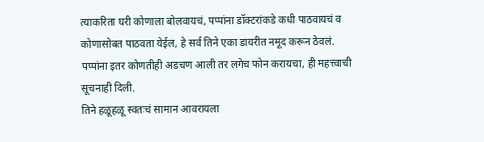त्याकरिता घरी कोणाला बोलवायचं, पप्पांना डॉक्टरांकडे कधी पाठवायचं व कोणासोबत पाठवता येईल, हे सर्व तिने एका डायरीत नमूद करून ठेवलं. पप्पांना इतर कोणतीही अडचण आली तर लगेच फोन करायचा, ही महत्त्वाची सूचनाही दिली.
तिने हळूहळू स्वतःचं सामान आवरायला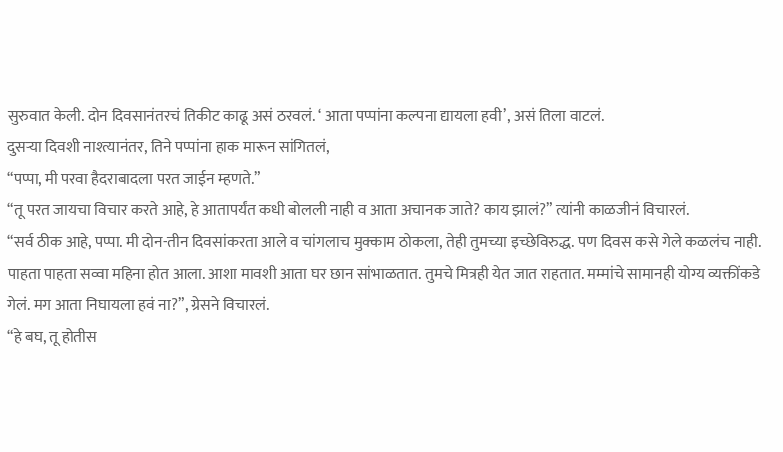सुरुवात केली. दोन दिवसानंतरचं तिकीट काढू असं ठरवलं. ‘ आता पप्पांना कल्पना द्यायला हवी’, असं तिला वाटलं.
दुसऱ्या दिवशी नाश्त्यानंतर, तिने पप्पांना हाक मारून सांगितलं,
“पप्पा, मी परवा हैदराबादला परत जाईन म्हणते.”
“तू परत जायचा विचार करते आहे, हे आतापर्यंत कधी बोलली नाही व आता अचानक जाते? काय झालं?” त्यांनी काळजीनं विचारलं.
“सर्व ठीक आहे, पप्पा. मी दोन-तीन दिवसांकरता आले व चांगलाच मुक्काम ठोकला, तेही तुमच्या इच्छेविरुद्ध. पण दिवस कसे गेले कळलंच नाही. पाहता पाहता सव्वा महिना होत आला. आशा मावशी आता घर छान सांभाळतात. तुमचे मित्रही येत जात राहतात. मम्मांचे सामानही योग्य व्यक्तींकडे गेलं. मग आता निघायला हवं ना?”, ग्रेसने विचारलं.
“हे बघ, तू होतीस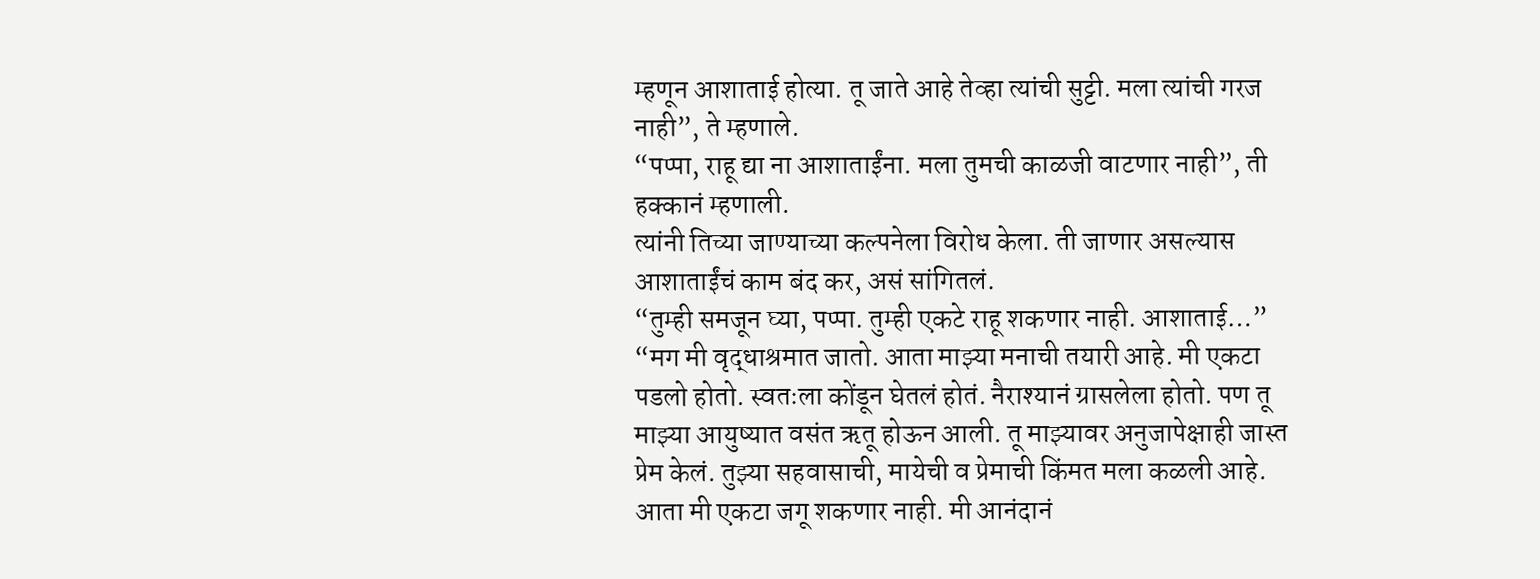म्हणून आशाताई होत्या. तू जाते आहे तेव्हा त्यांची सुट्टी. मला त्यांची गरज नाही”, ते म्हणाले.
“पप्पा, राहू द्या ना आशाताईंना. मला तुमची काळजी वाटणार नाही”, ती हक्कानं म्हणाली.
त्यांनी तिच्या जाण्याच्या कल्पनेला विरोध केला. ती जाणार असल्यास आशाताईंचं काम बंद कर, असं सांगितलं.
“तुम्ही समजून घ्या, पप्पा. तुम्ही एकटे राहू शकणार नाही. आशाताई…”
“मग मी वृद्धाश्रमात जातो. आता माझ्या मनाची तयारी आहे. मी एकटा पडलो होतो. स्वतःला कोंडून घेतलं होतं. नैराश्यानं ग्रासलेला होतो. पण तू माझ्या आयुष्यात वसंत ऋतू होऊन आली. तू माझ्यावर अनुजापेक्षाही जास्त प्रेम केलं. तुझ्या सहवासाची, मायेची व प्रेमाची किंमत मला कळली आहे. आता मी एकटा जगू शकणार नाही. मी आनंदानं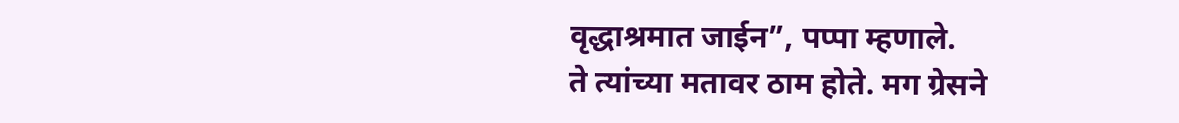वृद्धाश्रमात जाईन”, पप्पा म्हणाले.
ते त्यांच्या मतावर ठाम होते. मग ग्रेसने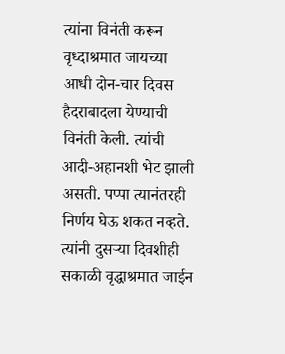त्यांना विनंती करून वृध्दाश्रमात जायच्या आधी दोन-चार दिवस हैदराबादला येण्याची विनंती केली. त्यांची आदी-अहानशी भेट झाली असती. पप्पा त्यानंतरही निर्णय घेऊ शकत नव्हते. त्यांनी दुसऱ्या दिवशीही सकाळी वृद्धाश्रमात जाईन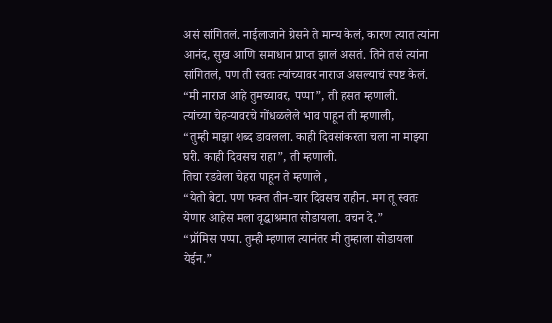असं सांगितलं. नाईलाजाने ग्रेसने ते मान्य केलं, कारण त्यात त्यांना आनंद, सुख आणि समाधान प्राप्त झालं असतं. तिने तसं त्यांना सांगितलं, पण ती स्वतः त्यांच्यावर नाराज असल्याचं स्पष्ट केलं.
“मी नाराज आहे तुमच्यावर, पप्पा”, ती हसत म्हणाली.
त्यांच्या चेहऱ्यावरचे गोंधळलेले भाव पाहून ती म्हणाली,
“तुम्ही माझा शब्द डावलला. काही दिवसांकरता चला ना माझ्या घरी. काही दिवसच राहा”, ती म्हणाली.
तिचा रडवेला चेहरा पाहून ते म्हणाले ,
“येतो बेटा. पण फक्त तीन-चार दिवसच राहीन. मग तू स्वतः येणार आहेस मला वृद्धाश्रमात सोडायला. वचन दे.”
“प्रॉमिस पप्पा. तुम्ही म्हणाल त्यानंतर मी तुम्हाला सोडायला येईन.”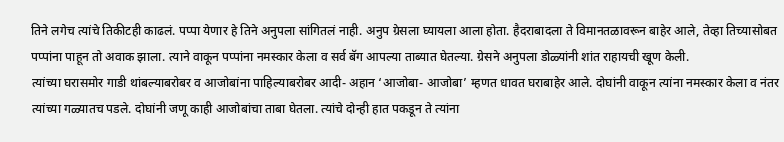तिने लगेच त्यांचे तिकीटही काढलं. पप्पा येणार हे तिने अनुपला सांगितलं नाही. अनुप ग्रेसला घ्यायला आला होता. हैदराबादला ते विमानतळावरून बाहेर आले, तेव्हा तिच्यासोबत पप्पांना पाहून तो अवाक झाला. त्याने वाकून पप्पांना नमस्कार केला व सर्व बॅग आपल्या ताब्यात घेतल्या. ग्रेसने अनुपला डोळ्यांनी शांत राहायची खूण केली.
त्यांच्या घरासमोर गाडी थांबल्याबरोबर व आजोबांना पाहिल्याबरोबर आदी- अहान ‘आजोबा- आजोबा’ म्हणत धावत घराबाहेर आले. दोघांनी वाकून त्यांना नमस्कार केला व नंतर त्यांच्या गळ्यातच पडले. दोघांनी जणू काही आजोबांचा ताबा घेतला. त्यांचे दोन्ही हात पकडून ते त्यांना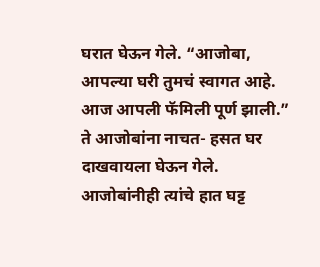घरात घेऊन गेले. “आजोबा, आपल्या घरी तुमचं स्वागत आहे. आज आपली फॅमिली पूर्ण झाली.”
ते आजोबांना नाचत- हसत घर दाखवायला घेऊन गेले. आजोबांनीही त्यांचे हात घट्ट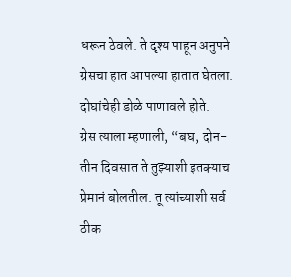धरून ठेवले. ते दृश्य पाहून अनुपने ग्रेसचा हात आपल्या हातात घेतला. दोघांचेही डोळे पाणावले होते.
ग्रेस त्याला म्हणाली, “बघ, दोन- तीन दिवसात ते तुझ्याशी इतक्याच प्रेमानं बोलतील. तू त्यांच्याशी सर्व ठीक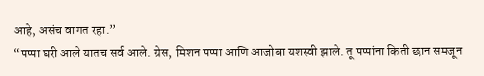आहे, असंच वागत रहा.”
“पप्पा घरी आले यातच सर्व आले. ग्रेस, मिशन पप्पा आणि आजोबा यशस्वी झाले. तू पप्पांना किती छान समजून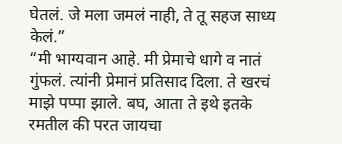घेतलं. जे मला जमलं नाही, ते तू सहज साध्य केलं.”
“मी भाग्यवान आहे. मी प्रेमाचे धागे व नातं गुंफलं. त्यांनी प्रेमानं प्रतिसाद दिला. ते खरचं माझे पप्पा झाले. बघ, आता ते इथे इतके रमतील की परत जायचा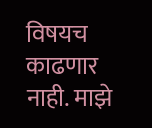विषयच काढणार नाही. माझे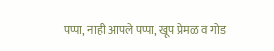पप्पा, नाही आपले पप्पा, खूप प्रेमळ व गोड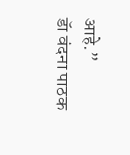आहे.”
डॅा वंदना पाठक